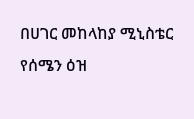በሀገር መከላከያ ሚኒስቴር የሰሜን ዕዝ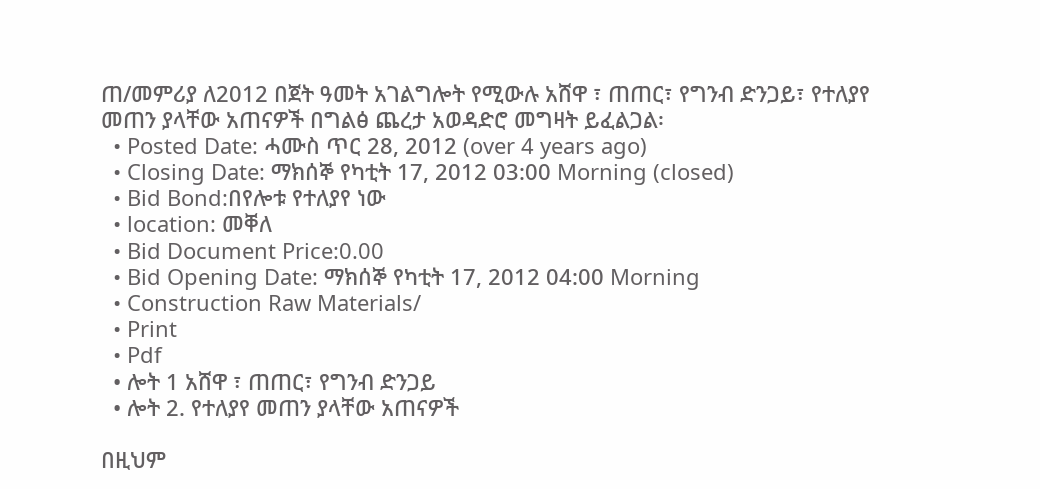ጠ/መምሪያ ለ2012 በጀት ዓመት አገልግሎት የሚውሉ አሸዋ ፣ ጠጠር፣ የግንብ ድንጋይ፣ የተለያየ መጠን ያላቸው አጠናዎች በግልፅ ጨረታ አወዳድሮ መግዛት ይፈልጋል፡
  • Posted Date: ሓሙስ ጥር 28, 2012 (over 4 years ago)
  • Closing Date: ማክሰኞ የካቲት 17, 2012 03:00 Morning (closed)
  • Bid Bond:በየሎቱ የተለያየ ነው
  • location: መቐለ
  • Bid Document Price:0.00
  • Bid Opening Date: ማክሰኞ የካቲት 17, 2012 04:00 Morning
  • Construction Raw Materials/
  • Print
  • Pdf
  • ሎት 1 አሸዋ ፣ ጠጠር፣ የግንብ ድንጋይ
  • ሎት 2. የተለያየ መጠን ያላቸው አጠናዎች

በዚህም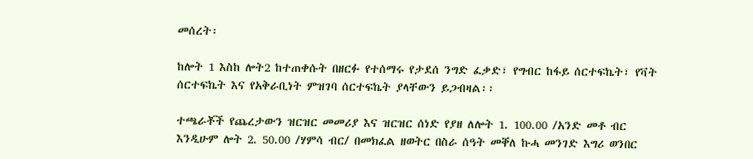መሰረት፡

ከሎት 1 እስከ ሎት2 ከተጠቀሱት በዘርፉ የተሰማሩ የታደሰ ንግድ ፈቃድ፣ የግብር ከፋይ ሰርተፍኬት፣ የቫት ሰርተፍኬት እና የአቅራቢነት ምዝገባ ሰርተፍኬት ያላቸውን ይጋብዛል፡፡

ተጫራቾች የጨረታውን ዝርዝር መመሪያ እና ዝርዝር ሰነድ የያዘ ለሎት 1. 100.00 /አንድ መቶ ብር እንዲሁም ሎት 2. 50.00 /ሃምሳ ብር/ በመክፈል ዘወትር በስራ ሰዓት መቐለ ኩሓ መንገድ እግሪ ወንበር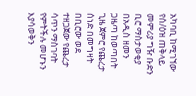አካባቢ ከሚገኘው የሰ/ዕዝ ጠቅላይ መምሪያ ግዥ ቡድን ቢሮ ማስታወቂያ በአዲስ ዘመን ጋዜጣ ከወጣበት ጊዜ ጀምሮ የጨረታ ሰነድ በመግዛት በቢሮው ወደ ተዘጋጀው የጨረታ ሳጥን ማስገባት የምትችሉ መሆኑን እያሳወቅን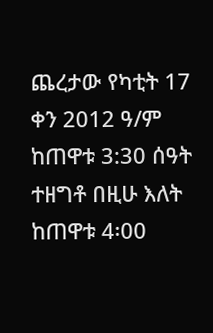ጨረታው የካቲት 17 ቀን 2012 ዓ/ም ከጠዋቱ 3:30 ሰዓት ተዘግቶ በዚሁ እለት ከጠዋቱ 4፡00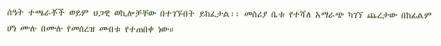ሰዓት ተጫራቾች ወይም ህጋዊ ወኪሎቻቸው በተገኙበት ይከፈታል፡፡ መስሪያ ቤቱ የተሻለ አማራጭ ካገኘ ጨረታው በከፊልም ሆነ ሙሉ በሙሉ የመሰረዝ መብቱ የተጠበቀ ነው።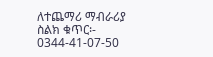ለተጨማሪ ማብራሪያ ስልክ ቁጥር፡- 0344-41-07-50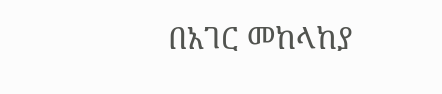በአገር መከላከያ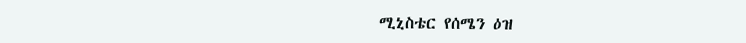ሚኒስቴር የሰሜን ዕዝ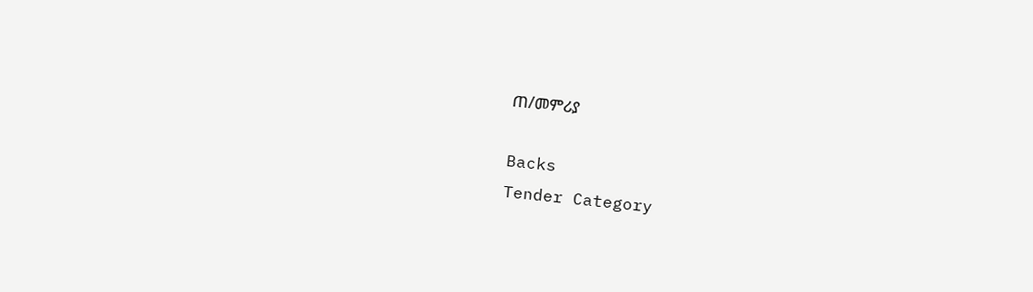ጠ/መምሪያ

Backs
Tender Category